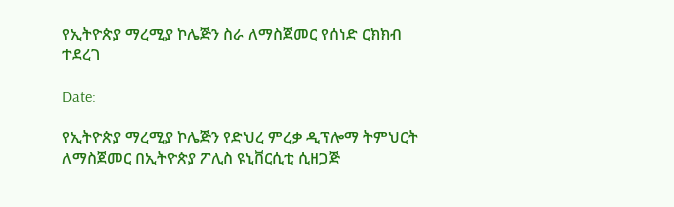የኢትዮጵያ ማረሚያ ኮሌጅን ስራ ለማስጀመር የሰነድ ርክክብ ተደረገ

Date:

የኢትዮጵያ ማረሚያ ኮሌጅን የድህረ ምረቃ ዲፕሎማ ትምህርት ለማስጀመር በኢትዮጵያ ፖሊስ ዩኒቨርሲቲ ሲዘጋጅ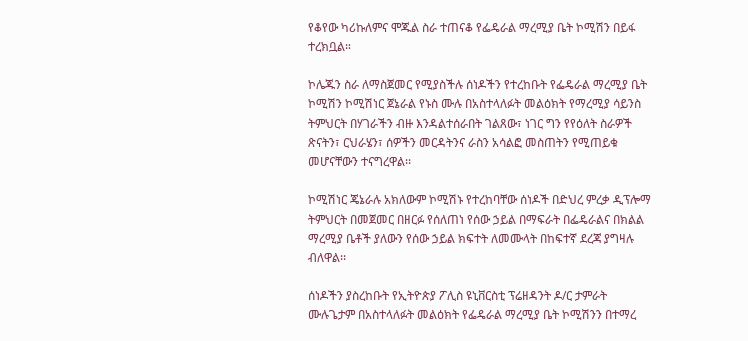የቆየው ካሪኩለምና ሞጁል ስራ ተጠናቆ የፌዴራል ማረሚያ ቤት ኮሚሽን በይፋ ተረክቧል።

ኮሌጁን ስራ ለማስጀመር የሚያስችሉ ሰነዶችን የተረከቡት የፌዴራል ማረሚያ ቤት ኮሚሽን ኮሚሽነር ጀኔራል የኑስ ሙሉ በአስተላለፉት መልዕክት የማረሚያ ሳይንስ ትምህርት በሃገራችን ብዙ እንዳልተሰራበት ገልጸው፣ ነገር ግን የየዕለት ስራዎች ጽናትን፣ ርህራሄን፣ ሰዎችን መርዳትንና ራስን አሳልፎ መስጠትን የሚጠይቁ መሆናቸውን ተናግረዋል፡፡

ኮሚሽነር ጄኔራሉ አክለውም ኮሚሽኑ የተረከባቸው ሰነዶች በድህረ ምረቃ ዲፕሎማ ትምህርት በመጀመር በዘርፉ የሰለጠነ የሰው ኃይል በማፍራት በፌዴራልና በክልል ማረሚያ ቤቶች ያለውን የሰው ኃይል ክፍተት ለመሙላት በከፍተኛ ደረጃ ያግዛሉ ብለዋል፡፡

ሰነዶችን ያስረከቡት የኢትዮጵያ ፖሊስ ዩኒቨርስቲ ፕሬዘዳንት ዶ/ር ታምራት ሙሉጌታም በአስተላለፉት መልዕክት የፌዴራል ማረሚያ ቤት ኮሚሽንን በተማረ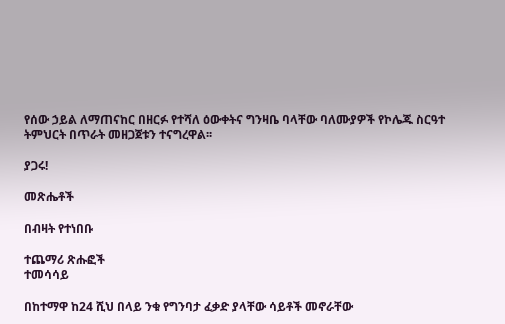የሰው ኃይል ለማጠናከር በዘርፉ የተሻለ ዕውቀትና ግንዛቤ ባላቸው ባለሙያዎች የኮሌጁ ስርዓተ ትምህርት በጥራት መዘጋጀቱን ተናግረዋል፡፡

ያጋሩ!

መጽሔቶች

በብዛት የተነበቡ

ተጨማሪ ጽሑፎች
ተመሳሳይ

በከተማዋ ከ24 ሺህ በላይ ንቁ የግንባታ ፈቃድ ያላቸው ሳይቶች መኖራቸው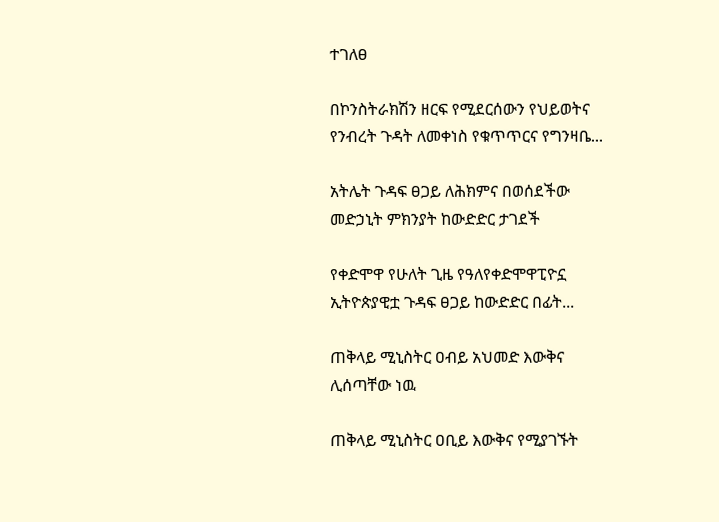ተገለፀ

በኮንስትራክሽን ዘርፍ የሚደርሰውን የህይወትና የንብረት ጉዳት ለመቀነስ የቁጥጥርና የግንዛቤ...

አትሌት ጉዳፍ ፀጋይ ለሕክምና በወሰደችው መድኃኒት ምክንያት ከውድድር ታገደች

የቀድሞዋ የሁለት ጊዜ የዓለየቀድሞዋፒዮኗ ኢትዮጵያዊቷ ጉዳፍ ፀጋይ ከውድድር በፊት...

ጠቅላይ ሚኒስትር ዐብይ አህመድ እውቅና ሊሰጣቸው ነዉ

ጠቅላይ ሚኒስትር ዐቢይ እውቅና የሚያገኙት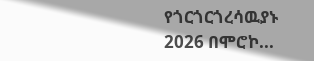የጎርጎርጎረሳዉያኑ 2026 በሞሮኮ...